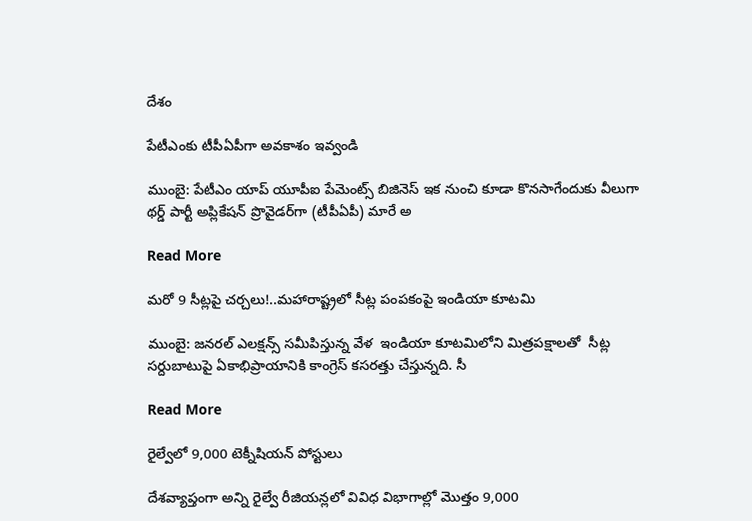దేశం

పేటీఎంకు టీపీఏపీగా అవకాశం ఇవ్వండి

ముంబై: పేటీఎం యాప్ యూపీఐ పేమెంట్స్ బిజినెస్ ఇక నుంచి కూడా కొనసాగేందుకు వీలుగా  థర్డ్ పార్టీ అప్లికేషన్ ప్రొవైడర్‌‌గా (టీపీఏపీ) మారే అ

Read More

మరో 9 సీట్లపై చర్చలు!..మహారాష్ట్రలో సీట్ల పంపకంపై ఇండియా కూటమి

ముంబై: జనరల్ ఎలక్షన్స్ సమీపిస్తున్న వేళ  ఇండియా కూటమిలోని మిత్రపక్షాలతో  సీట్ల సర్దుబాటుపై ఏకాభిప్రాయానికి కాంగ్రెస్ కసరత్తు చేస్తున్నది. సీ

Read More

రైల్వేలో 9,000 టెక్నీషియన్ పోస్టులు

దేశవ్యాప్తంగా అన్ని రైల్వే రీజియన్లలో వివిధ విభాగాల్లో మొత్తం 9,000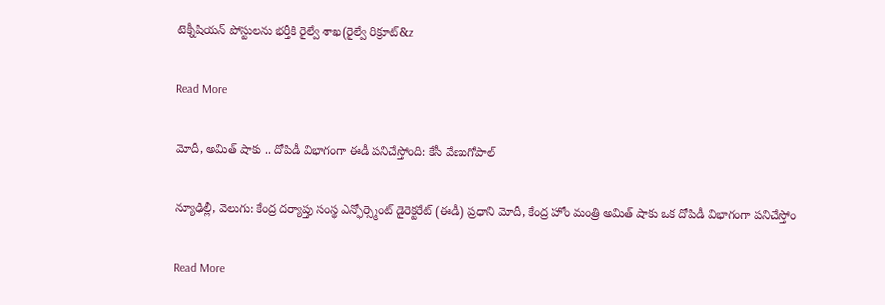టెక్నీషియన్ పోస్టులను భర్తీకి రైల్వే శాఖ(రైల్వే రిక్రూట్‌‌‌‌&z

Read More

మోదీ, అమిత్ షాకు .. దోపిడీ విభాగంగా ఈడీ పనిచేస్తోంది: కేసీ వేణుగోపాల్

న్యూఢిల్లీ, వెలుగు: కేంద్ర దర్యాప్తు సంస్థ ఎన్ఫోర్స్మెంట్ డైరెక్టరేట్ (ఈడీ) ప్రధాని మోదీ, కేంద్ర హోం మంత్రి అమిత్ షాకు ఒక దోపిడీ విభాగంగా పనిచేస్తోం

Read More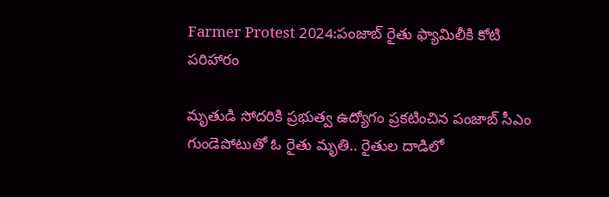Farmer Protest 2024:పంజాబ్ రైతు ఫ్యామిలీకి కోటి పరిహారం

మృతుడి సోదరికి ప్రభుత్వ ఉద్యోగం ప్రకటించిన పంజాబ్ సీఎం  గుండెపోటుతో ఓ రైతు మృతి.. రైతుల దాడిలో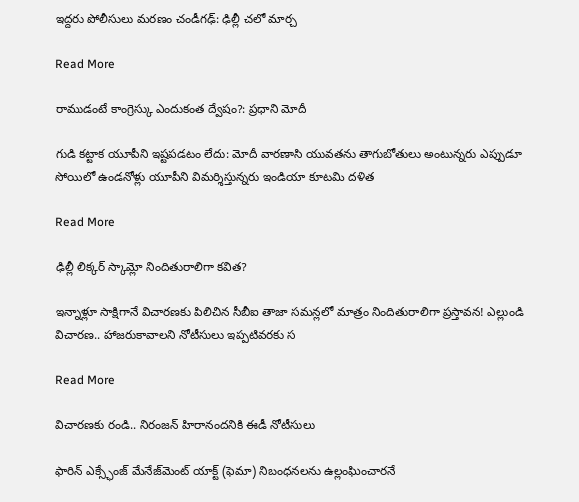ఇద్దరు పోలీసులు మరణం చండీగఢ్: ఢిల్లీ చలో మార్చ

Read More

రాముడంటే కాంగ్రెస్కు ఎందుకంత ద్వేషం?: ప్రధాని మోదీ

గుడి కట్టాక యూపీని ఇష్టపడటం లేదు: మోదీ వారణాసి యువతను తాగుబోతులు అంటున్నరు ఎప్పుడూ సోయిలో ఉండనోళ్లు యూపీని విమర్శిస్తున్నరు ఇండియా కూటమి దళిత

Read More

ఢిల్లీ లిక్కర్ స్కామ్లో నిందితురాలిగా కవిత?

ఇన్నాళ్లూ సాక్షిగానే విచారణకు పిలిచిన సీబీఐ తాజా సమన్లలో మాత్రం నిందితురాలిగా ప్రస్తావన! ఎల్లుండి విచారణ.. హాజరుకావాలని నోటీసులు ఇప్పటివరకు స

Read More

విచారణకు రండి.. నిరంజన్ హిరానందనికి ఈడీ నోటీసులు

ఫారిన్ ఎక్స్ఛేంజ్ మేనేజ్‌మెంట్ యాక్ట్ (ఫెమా) నిబంధనలను ఉల్లంఘించారనే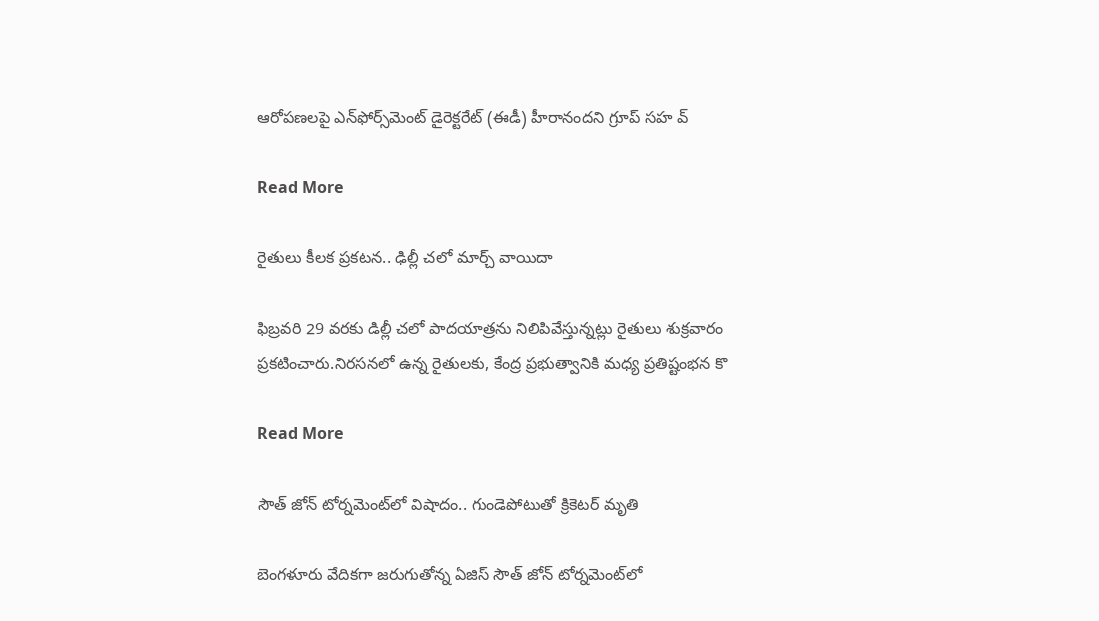ఆరోపణలపై ఎన్‌ఫోర్స్‌మెంట్ డైరెక్టరేట్ (ఈడీ) హీరానందని గ్రూప్ సహ వ్

Read More

రైతులు కీలక ప్రకటన.. ఢిల్లీ చలో మార్చ్‌ వాయిదా

ఫిబ్రవరి 29 వరకు డిల్లీ చలో పాదయాత్రను నిలిపివేస్తున్నట్లు రైతులు శుక్రవారం ప్రకటించారు.నిరసనలో ఉన్న రైతులకు, కేంద్ర ప్రభుత్వానికి మధ్య ప్రతిష్టంభన కొ

Read More

సౌత్ జోన్ టోర్నమెంట్‌లో విషాదం.. గుండెపోటుతో క్రికెటర్ మృతి

బెంగళూరు వేదికగా జరుగుతోన్న ఏజిస్ సౌత్ జోన్ టోర్నమెంట్‌లో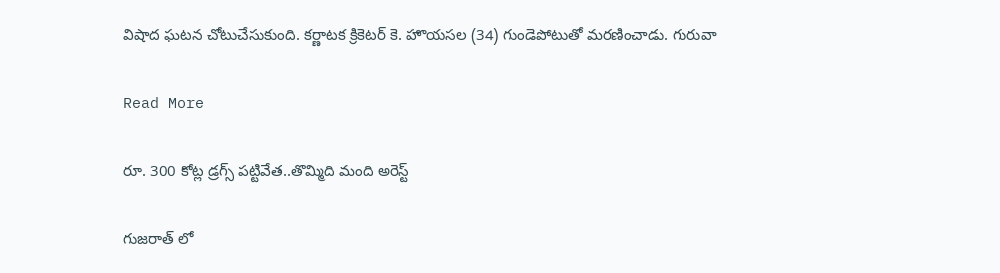విషాద ఘటన చోటుచేసుకుంది. కర్ణాటక క్రికెటర్ కె. హొయసల (34) గుండెపోటుతో మరణించాడు. గురువా

Read More

రూ. 300 కోట్ల డ్రగ్స్ పట్టివేత..తొమ్మిది మంది అరెస్ట్

గుజరాత్ లో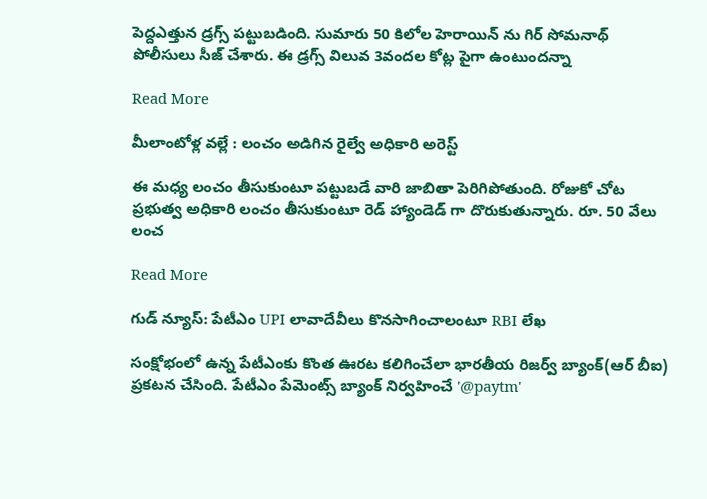పెద్దఎత్తున డ్రగ్స్ పట్టుబడింది. సుమారు 50 కిలోల హెరాయిన్ ను గిర్ సోమనాథ్ పోలీసులు సీజ్ చేశారు. ఈ డ్రగ్స్ విలువ 3వందల కోట్ల పైగా ఉంటుందన్నా

Read More

మీలాంటోళ్ల వల్లే : లంచం అడిగిన రైల్వే అధికారి అరెస్ట్

ఈ మధ్య లంచం తీసుకుంటూ పట్టుబడే వారి జాబితా పెరిగిపోతుంది. రోజుకో చోట ప్రభుత్వ అధికారి లంచం తీసుకుంటూ రెడ్ హ్యాండెడ్ గా దొరుకుతున్నారు. రూ. 50 వేలు లంచ

Read More

గుడ్ న్యూస్: పేటీఎం UPI లావాదేవీలు కొనసాగించాలంటూ RBI లేఖ

సంక్షోభంలో ఉన్న పేటీఎంకు కొంత ఊరట కలిగించేలా భారతీయ రిజర్వ్ బ్యాంక్(ఆర్ బీఐ) ప్రకటన చేసింది. పేటీఎం పేమెంట్స్ బ్యాంక్ నిర్వహించే '@paytm'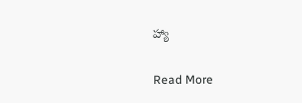హ్యా

Read More